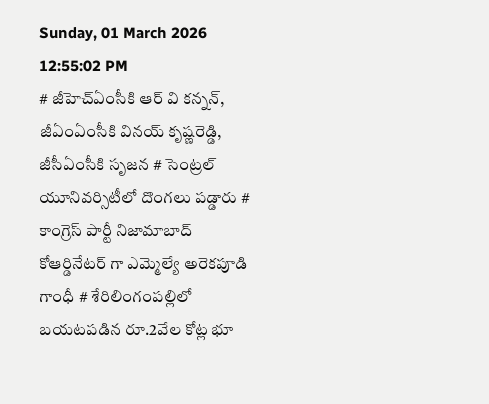Sunday, 01 March 2026 12:55:02 PM
# జీహెచ్ఏంసీకి ఆర్ వి కన్నన్, జీఏంఏంసీకి వినయ్ కృష్ణరెడ్డి, జీసీఏంసీకి సృజన # సెంట్రల్ యూనివర్సిటీలో దొంగలు పడ్డారు # కాంగ్రెస్ పార్టీ నిజామాబాద్ కోఆర్డినేటర్ గా ఎమ్మెల్యే అరెకపూడి గాంధీ # శేరిలింగంపల్లిలో బయటపడిన రూ.2వేల కోట్ల భూ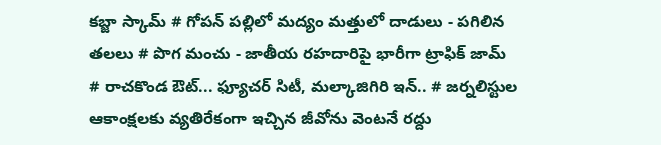కబ్జా స్కామ్ # గోపన్ పల్లిలో మద్యం మత్తులో దాడులు - పగిలిన తలలు # పొగ మంచు - జాతీయ రహదారిపై భారీగా ట్రాఫిక్ జామ్ # రాచకొండ ఔట్... ఫ్యూచర్ సిటీ, మల్కాజిగిరి ఇన్.. # జర్నలిస్టుల ఆకాంక్షలకు వ్యతిరేకంగా ఇచ్చిన జీవోను వెంటనే రద్దు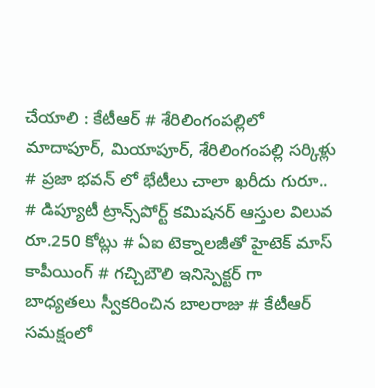చేయాలి : కేటీఆర్ # శేరిలింగంపల్లిలో మాదాపూర్, మియాపూర్, శేరిలింగంపల్లి సర్కిళ్లు # ప్రజా భవన్ లో భేటీలు చాలా ఖరీదు గురూ.. # డిప్యూటీ ట్రాన్స్‌పోర్ట్ కమిషనర్ ఆస్తుల విలువ రూ.250 కోట్లు # ఏఐ టెక్నాలజీతో హైటెక్ మాస్ కాపీయింగ్ # గచ్చిబౌలి ఇనిస్పెక్టర్ గా బాధ్యతలు స్వీకరించిన బాలరాజు # కేటీఆర్ సమక్షంలో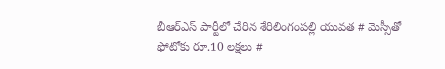బీఆర్ఎస్ పార్టీలో చేరిన శేరిలింగంపల్లి యువత # మెస్సీతో ఫోటోకు రూ.10 లక్షలు #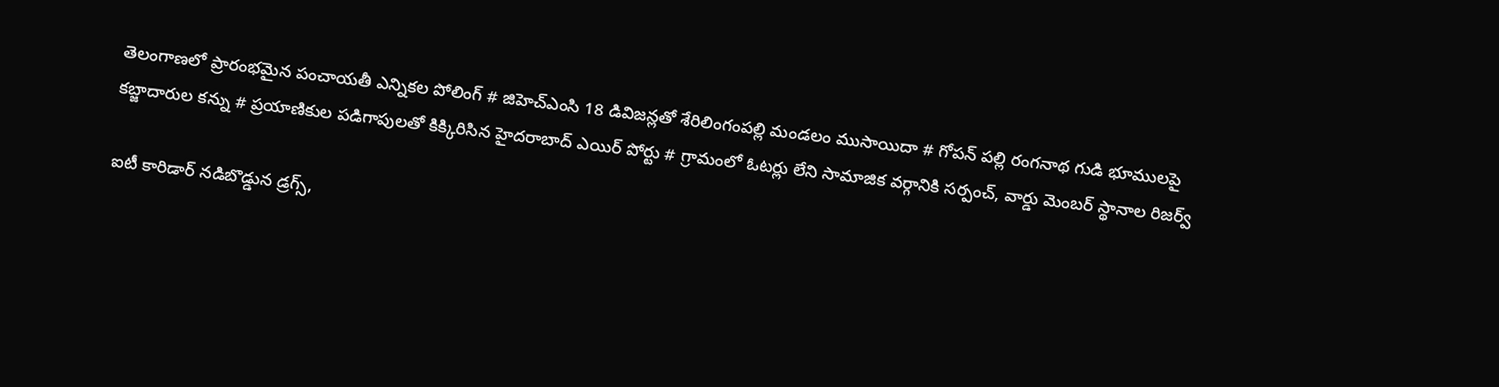తెలంగాణలో ప్రారంభమైన పంచాయతీ ఎన్నికల పోలింగ్‌ # జిహెచ్ఎంసి 18 డివిజన్లతో శేరిలింగంపల్లి మండలం ముసాయిదా # గోపన్ పల్లి రంగనాథ గుడి భూములపై కబ్జాదారుల కన్ను # ప్రయాణికుల పడిగాపులతో కిక్కిరిసిన హైదరాబాద్ ఎయిర్ పోర్టు # గ్రామంలో ఓటర్లు లేని సామాజిక వర్గానికి సర్పంచ్, వార్డు మెంబర్ స్థానాల రిజర్వ్

ఐటీ కారిడార్ నడిబొడ్డున డ్రగ్స్,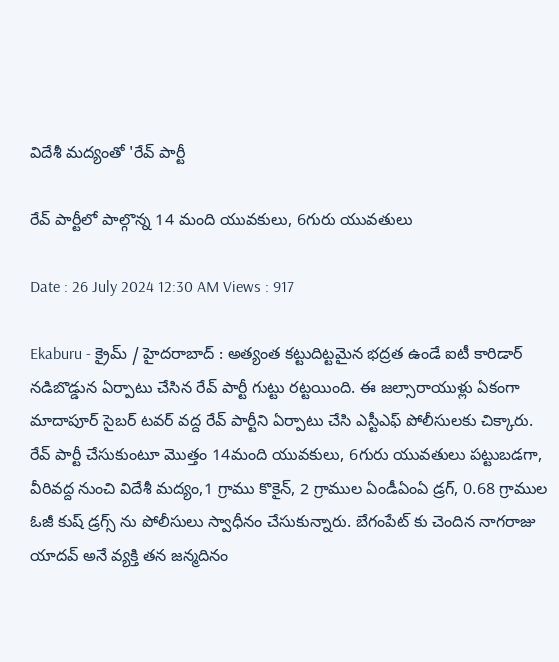విదేశీ మద్యంతో 'రేవ్ పార్టీ

రేవ్ పార్టీలో పాల్గొన్న 14 మంది యువకులు, 6గురు యువతులు

Date : 26 July 2024 12:30 AM Views : 917

Ekaburu - క్రైమ్ / హైదరాబాద్ : అత్యంత కట్టుదిట్టమైన భద్రత ఉండే ఐటీ కారిడార్ నడిబొడ్డున ఏర్పాటు చేసిన రేవ్ పార్టీ గుట్టు రట్టయింది. ఈ జల్సారాయుళ్లు ఏకంగా మాదాపూర్ సైబర్ టవర్ వద్ద రేవ్ పార్టీని ఏర్పాటు చేసి ఎస్టీఎఫ్ పోలీసులకు చిక్కారు. రేవ్ పార్టీ చేసుకుంటూ మొత్తం 14మంది యువకులు, 6గురు యువతులు పట్టుబడగా, వీరివద్ద నుంచి విదేశీ మద్యం,1 గ్రాము కొకైన్, 2 గ్రాముల ఏండీఏంఏ డ్రగ్, 0.68 గ్రాముల ఓజీ కుష్ డ్రగ్స్ ను పోలీసులు స్వాధీనం చేసుకున్నారు. బేగంపేట్ కు చెందిన నాగరాజు యాదవ్ అనే వ్యక్తి తన జన్మదినం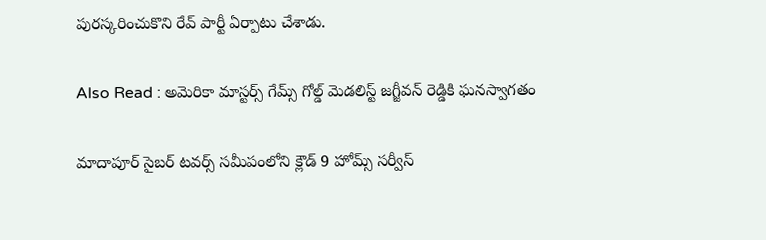పురస్కరించుకొని రేవ్ పార్టీ ఏర్పాటు చేశాడు.

Also Read : అమెరికా మాస్టర్స్ గేమ్స్ గోల్డ్ మెడలిస్ట్ జగ్జీవన్ రెడ్డికి ఘనస్వాగతం

మాదాపూర్ సైబర్ టవర్స్ సమీపంలోని క్లౌడ్ 9 హోమ్స్ సర్వీస్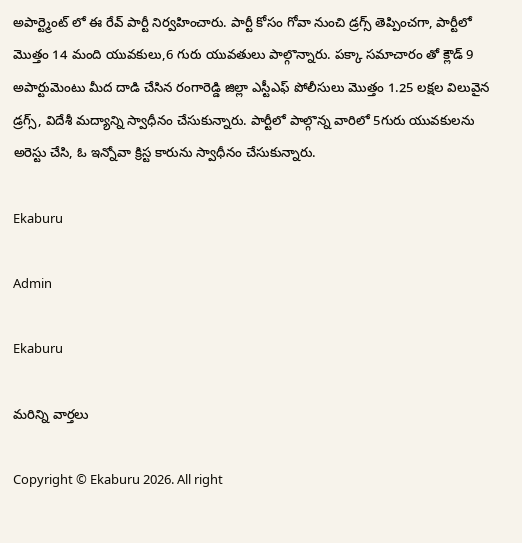అపార్ట్మెంట్ లో ఈ రేవ్ పార్టీ నిర్వహించారు. పార్టీ కోసం గోవా నుంచి డ్రగ్స్ తెప్పించగా, పార్టీలో మొత్తం 14 మంది యువకులు,6 గురు యువతులు పాల్గొన్నారు. పక్కా సమాచారం తో క్లౌడ్ 9 అపార్టుమెంటు మీద దాడి చేసిన రంగారెడ్డి జిల్లా ఎస్టీఎఫ్ పోలీసులు మొత్తం 1.25 లక్షల విలువైన డ్రగ్స్, విదేశీ మద్యాన్ని స్వాధీనం చేసుకున్నారు. పార్టీలో పాల్గొన్న వారిలో 5గురు యువకులను అరెస్టు చేసి, ఓ ఇన్నోవా క్రిస్ట కారును స్వాధీనం చేసుకున్నారు.

Ekaburu

Admin

Ekaburu

మరిన్ని వార్తలు

Copyright © Ekaburu 2026. All right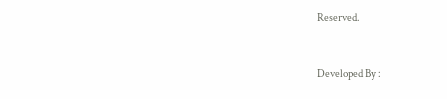Reserved.



Developed By :